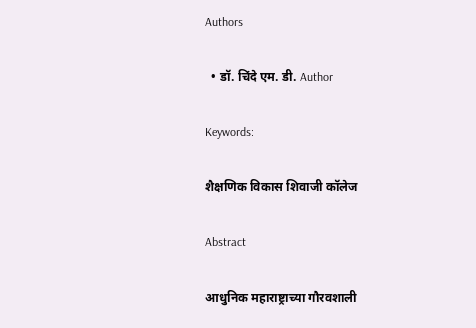Authors

  • डॉ. चिंदे एम. डी. Author

Keywords:

शैक्षणिक विकास शिवाजी कॉलेज

Abstract

आधुनिक महाराष्ट्राच्या गौरवशाली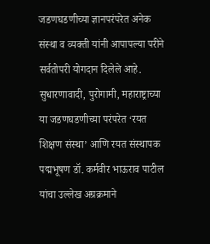जडणघडणीच्या ज्ञानपरंपरेत अनेक संस्था व व्यक्ती यांनी आपापल्या परीने सर्वतोपरी योगदान दिलेले आहे. सुधारणावादी, पुरोगामी, महाराष्ट्राच्या या जडणघडणीच्या परंपरेत ‘रयत शिक्षण संस्था’ आणि रयत संस्थापक पद्मभूषण डॉ. कर्मवीर भाऊराव पाटील यांचा उल्लेख अग्रक्रमाने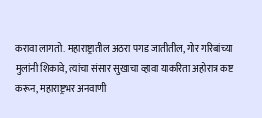करावा लागतो. महाराष्ट्रातील अठरा पगड जातीतील, गोर गरिबांच्या मुलांनी शिकावे, त्यांचा संसार सुखाचा व्हावा याकरिता अहोरात्र कष्ट करून, महाराष्ट्रभर अनवाणी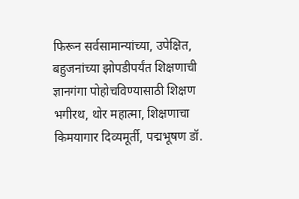फिरून सर्वसामान्यांच्या, उपेक्षित, बहुजनांच्या झोपडीपर्यंत शिक्षणाची ज्ञानगंगा पोहोचविण्यासाठी शिक्षण भगीरथ, थोर महात्मा, शिक्षणाचा किमयागार दिव्यमूर्ती, पद्मभूषण डॉ.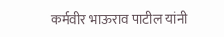कर्मवीर भाऊराव पाटील यांनी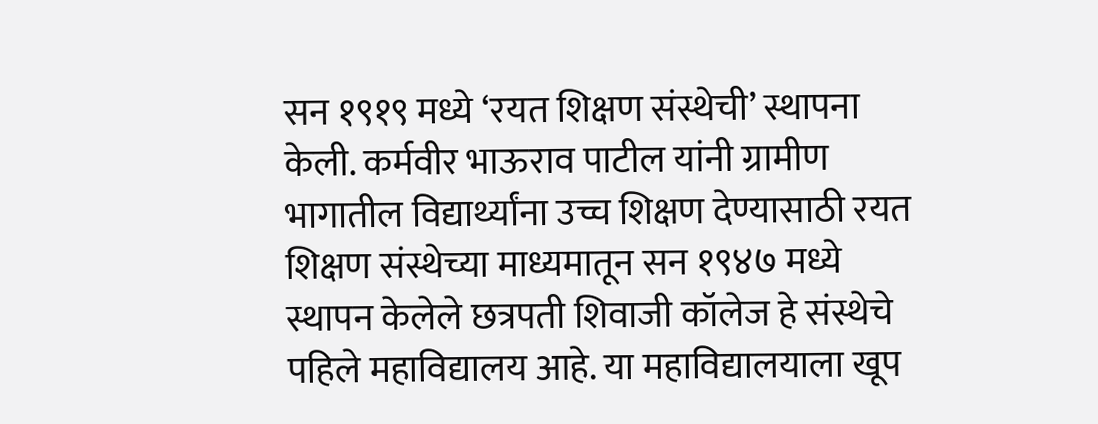सन १९१९ मध्ये ‘रयत शिक्षण संस्थेची’ स्थापना केली. कर्मवीर भाऊराव पाटील यांनी ग्रामीण भागातील विद्यार्थ्यांना उच्च शिक्षण देण्यासाठी रयत शिक्षण संस्थेच्या माध्यमातून सन १९४७ मध्ये स्थापन केलेले छत्रपती शिवाजी कॉलेज हे संस्थेचे पहिले महाविद्यालय आहे. या महाविद्यालयाला खूप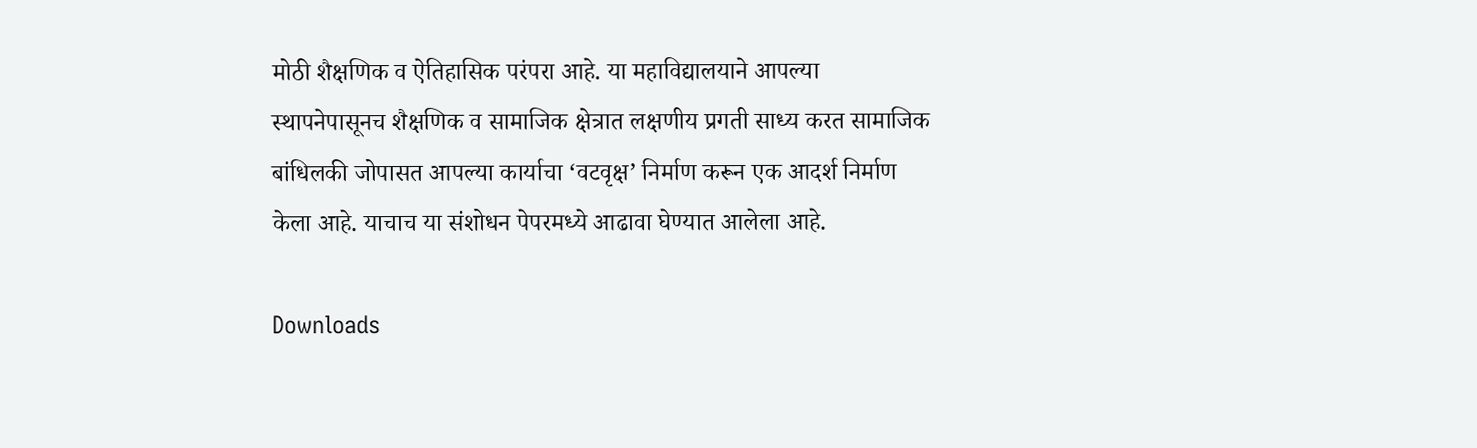मोठी शैक्षणिक व ऐतिहासिक परंपरा आहे. या महाविद्यालयाने आपल्या स्थापनेपासूनच शैक्षणिक व सामाजिक क्षेत्रात लक्षणीय प्रगती साध्य करत सामाजिक बांधिलकी जोपासत आपल्या कार्याचा ‘वटवृक्ष’ निर्माण करून एक आदर्श निर्माण केला आहे. याचाच या संशोधन पेपरमध्ये आढावा घेण्यात आलेला आहे.

Downloads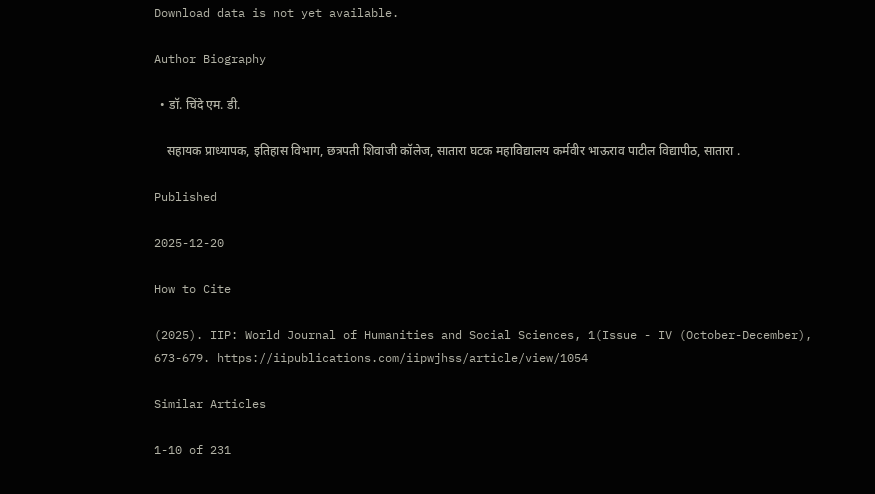Download data is not yet available.

Author Biography

  • डॉ. चिंदे एम. डी.

    सहायक प्राध्यापक, इतिहास विभाग, छत्रपती शिवाजी कॉलेज, सातारा घटक महाविद्यालय कर्मवीर भाऊराव पाटील विद्यापीठ, सातारा .

Published

2025-12-20

How to Cite

(2025). IIP: World Journal of Humanities and Social Sciences, 1(Issue - IV (October-December), 673-679. https://iipublications.com/iipwjhss/article/view/1054

Similar Articles

1-10 of 231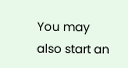You may also start an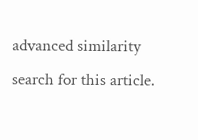advanced similarity search for this article.